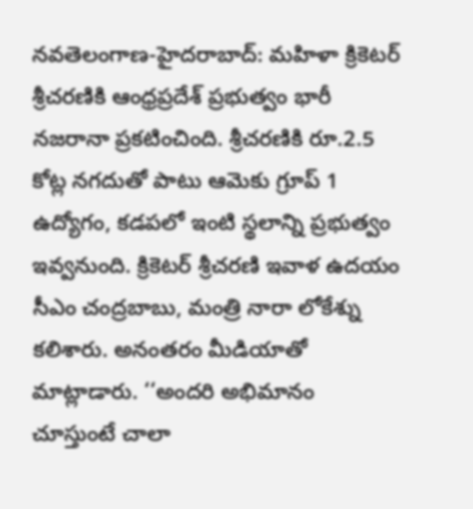నవతెలంగాణ-హైదరాబాద్: మహిళా క్రికెటర్ శ్రీచరణికి ఆంధ్రప్రదేశ్ ప్రభుత్వం భారీ నజరానా ప్రకటించింది. శ్రీచరణికి రూ.2.5 కోట్ల నగదుతో పాటు ఆమెకు గ్రూప్ 1 ఉద్యోగం, కడపలో ఇంటి స్థలాన్ని ప్రభుత్వం ఇవ్వనుంది. క్రికెటర్ శ్రీచరణి ఇవాళ ఉదయం సీఎం చంద్రబాబు, మంత్రి నారా లోకేశ్ను కలిశారు. అనంతరం మీడియాతో మాట్లాడారు. ‘‘అందరి అభిమానం చూస్తుంటే చాలా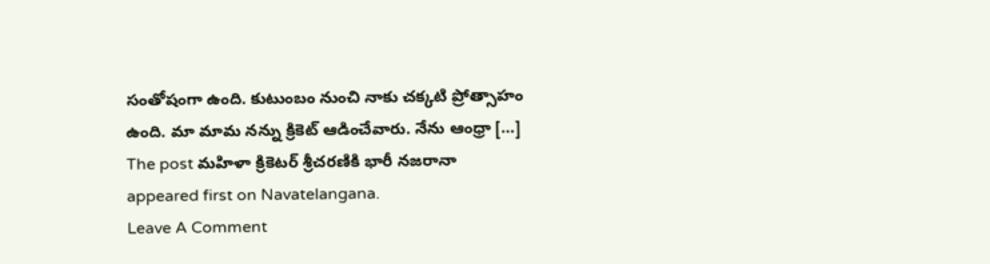సంతోషంగా ఉంది. కుటుంబం నుంచి నాకు చక్కటి ప్రోత్సాహం ఉంది. మా మామ నన్ను క్రికెట్ ఆడించేవారు. నేను ఆంధ్రా […]
The post మహిళా క్రికెటర్ శ్రీచరణికి భారీ నజరానా appeared first on Navatelangana.
Leave A Comment